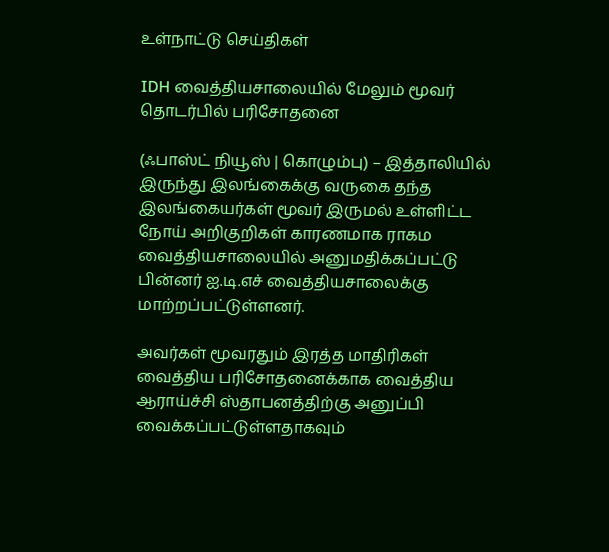உள்நாட்டு செய்திகள்

IDH வைத்தியசாலையில் மேலும் மூவர் தொடர்பில் பரிசோதனை

(ஃபாஸ்ட் நியூஸ் | கொழும்பு) – இத்தாலியில் இருந்து இலங்கைக்கு வருகை தந்த இலங்கையர்கள் மூவர் இருமல் உள்ளிட்ட நோய் அறிகுறிகள் காரணமாக ராகம வைத்தியசாலையில் அனுமதிக்கப்பட்டு பின்னர் ஐ.டி.எச் வைத்தியசாலைக்கு மாற்றப்பட்டுள்ளனர்.

அவர்கள் மூவரதும் இரத்த மாதிரிகள் வைத்திய பரிசோதனைக்காக வைத்திய ஆராய்ச்சி ஸ்தாபனத்திற்கு அனுப்பி வைக்கப்பட்டுள்ளதாகவும்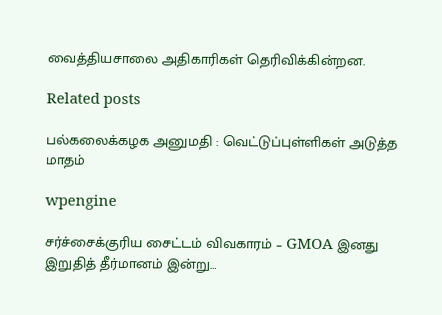வைத்தியசாலை அதிகாரிகள் தெரிவிக்கின்றன.

Related posts

பல்கலைக்கழக அனுமதி : வெட்டுப்புள்ளிகள் அடுத்த மாதம்

wpengine

சர்ச்சைக்குரிய சைட்டம் விவகாரம் – GMOA இனது இறுதித் தீர்மானம் இன்று…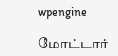wpengine

மோட்டார்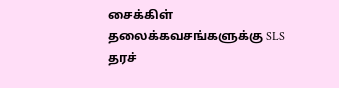சைக்கிள் தலைக்கவசங்களுக்கு SLS தரச்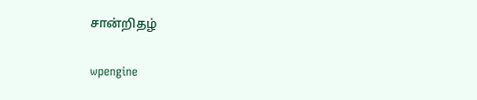சான்றிதழ்

wpengine